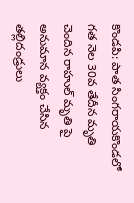కొండపి: పాత సింగరాయకొండలో గత నెల 30వ తేదీన మృతి చెందిన రాహుల్ మృతి పై అనుమాన వ్యక్తం చేసిన తల్లిదండ్రులు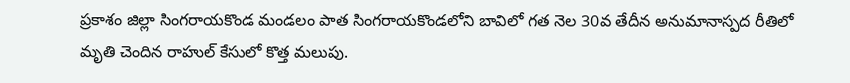ప్రకాశం జిల్లా సింగరాయకొండ మండలం పాత సింగరాయకొండలోని బావిలో గత నెల 30వ తేదీన అనుమానాస్పద రీతిలో మృతి చెందిన రాహుల్ కేసులో కొత్త మలుపు.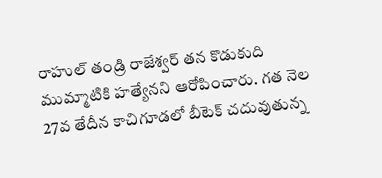రాహుల్ తండ్రి రాజేశ్వర్ తన కొడుకుది ముమ్మాటికి హత్యేనని ఆరోపించారు. గత నెల 27వ తేదీన కాచిగూడలో బీటెక్ చదువుతున్న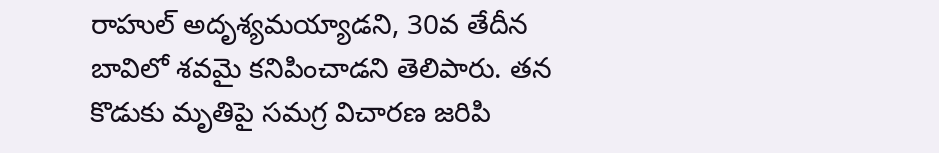రాహుల్ అదృశ్యమయ్యాడని, 30వ తేదీన బావిలో శవమై కనిపించాడని తెలిపారు. తన కొడుకు మృతిపై సమగ్ర విచారణ జరిపి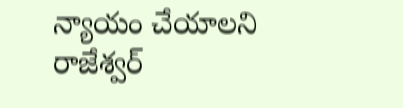న్యాయం చేయాలని రాజేశ్వర్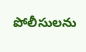పోలీసులను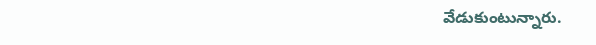వేడుకుంటున్నారు.